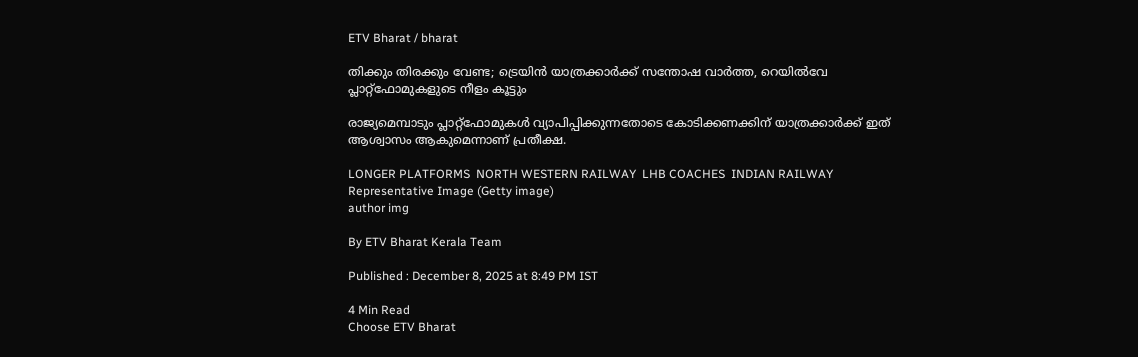ETV Bharat / bharat

തിക്കും തിരക്കും വേണ്ട; ട്രെയിൻ യാത്രക്കാര്‍ക്ക് സന്തോഷ വാര്‍ത്ത, റെയിൽവേ പ്ലാറ്റ്‌ഫോമുകളുടെ നീളം കൂട്ടും

രാജ്യമെമ്പാടും പ്ലാറ്റ്‌ഫോമുകൾ വ്യാപിപ്പിക്കുന്നതോടെ കോടിക്കണക്കിന് യാത്രക്കാർക്ക് ഇത് ആശ്വാസം ആകുമെന്നാണ് പ്രതീക്ഷ.

LONGER PLATFORMS  NORTH WESTERN RAILWAY  LHB COACHES  INDIAN RAILWAY
Representative Image (Getty image)
author img

By ETV Bharat Kerala Team

Published : December 8, 2025 at 8:49 PM IST

4 Min Read
Choose ETV Bharat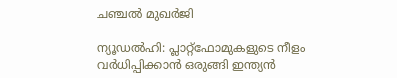ചഞ്ചൽ മുഖർജി

ന്യൂഡൽഹി: പ്ലാറ്റ്‌ഫോമുകളുടെ നീളം വർധിപ്പിക്കാൻ ഒരുങ്ങി ഇന്ത്യൻ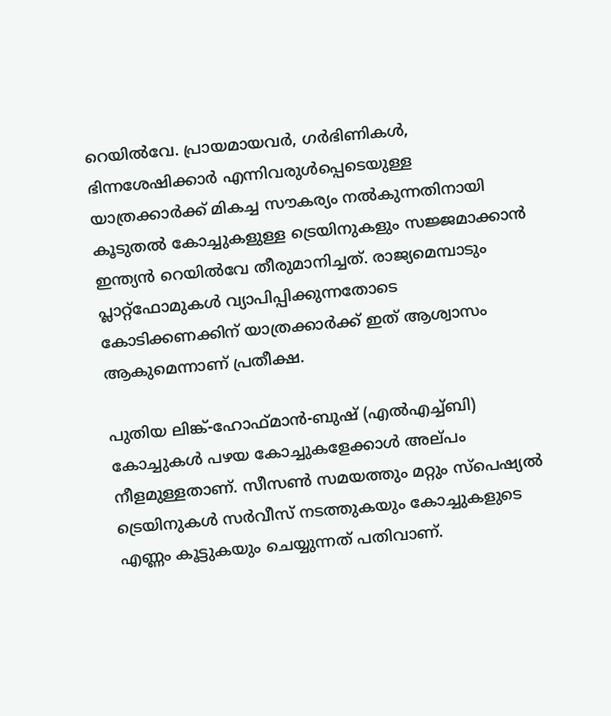റെയിൽവേ. പ്രായമായവർ, ഗർഭിണികൾ, ഭിന്നശേഷിക്കാർ എന്നിവരുൾപ്പെടെയുള്ള യാത്രക്കാർക്ക് മികച്ച സൗകര്യം നൽകുന്നതിനായി കൂടുതൽ കോച്ചുകളുള്ള ട്രെയിനുകളും സജ്ജമാക്കാൻ ഇന്ത്യൻ റെയിൽവേ തീരുമാനിച്ചത്. രാജ്യമെമ്പാടും പ്ലാറ്റ്‌ഫോമുകൾ വ്യാപിപ്പിക്കുന്നതോടെ കോടിക്കണക്കിന് യാത്രക്കാർക്ക് ഇത് ആശ്വാസം ആകുമെന്നാണ് പ്രതീക്ഷ.

പുതിയ ലിങ്ക്-ഹോഫ്‌മാൻ-ബുഷ് (എൽഎച്ച്ബി) കോച്ചുകൾ പഴയ കോച്ചുകളേക്കാൾ അല്‌പം നീളമുള്ളതാണ്. സീസൺ സമയത്തും മറ്റും സ്‌പെഷ്യൽ ട്രെയിനുകൾ സർവീസ് നടത്തുകയും കോച്ചുകളുടെ എണ്ണം കൂട്ടുകയും ചെയ്യുന്നത് പതിവാണ്.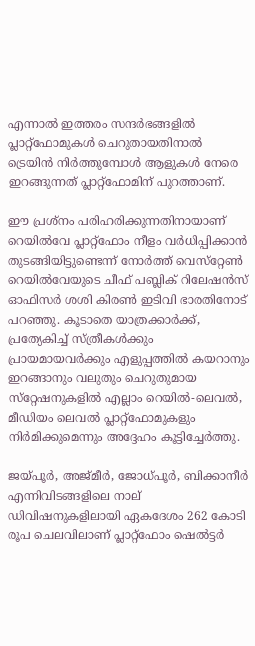എന്നാൽ ഇത്തരം സന്ദർഭങ്ങളിൽ പ്ലാറ്റ്‌ഫോമുകൾ ചെറുതായതിനാൽ ട്രെയിൻ നിർത്തുമ്പോൾ ആളുകൾ നേരെ ഇറങ്ങുന്നത് പ്ലാറ്റ്‌ഫോമിന് പുറത്താണ്.

ഈ പ്രശ്‌നം പരിഹരിക്കുന്നതിനായാണ് റെയിൽവേ പ്ലാറ്റ്‌ഫോം നീളം വർധിപ്പിക്കാൻ തുടങ്ങിയിട്ടുണ്ടെന്ന് നോർത്ത് വെസ്‌റ്റേൺ റെയിൽവേയുടെ ചീഫ് പബ്ലിക് റിലേഷൻസ് ഓഫിസർ ശശി കിരൺ ഇടിവി ഭാരതിനോട് പറഞ്ഞു. കൂടാതെ യാത്രക്കാർക്ക്, പ്രത്യേകിച്ച് സ്ത്രീകൾക്കും പ്രായമായവർക്കും എളുപ്പത്തിൽ കയറാനും ഇറങ്ങാനും വലുതും ചെറുതുമായ സ്‌റ്റേഷനുകളിൽ എല്ലാം റെയിൽ-ലെവൽ, മീഡിയം ലെവൽ പ്ലാറ്റ്‌ഫോമുകളും നിർമിക്കുമെന്നും അദ്ദേഹം കൂട്ടിച്ചേർത്തു.

ജയ്‌പൂർ, അജ്‌മീർ, ജോധ്പൂർ, ബിക്കാനീർ എന്നിവിടങ്ങളിലെ നാല് ഡിവിഷനുകളിലായി ഏകദേശം 262 കോടി രൂപ ചെലവിലാണ് പ്ലാറ്റ്‌ഫോം ഷെൽട്ടർ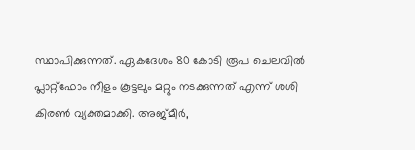സ്ഥാപിക്കുന്നത്. ഏകദേശം 80 കോടി രൂപ ചെലവിൽ പ്ലാറ്റ്‌ഫോം നീളം കൂട്ടലും മറ്റും നടക്കുന്നത് എന്ന് ശശി കിരൺ വ്യക്തമാക്കി. അജ്‌മീർ,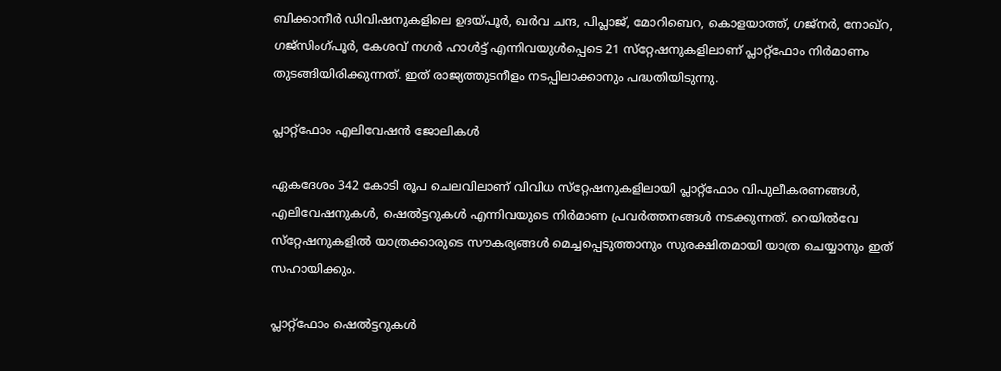ബിക്കാനീർ ഡിവിഷനുകളിലെ ഉദയ്‌പൂർ, ഖർവ ചന്ദ, പിപ്ലാജ്, മോറിബെറ, കൊളയാത്ത്, ഗജ്‌നർ, നോഖ്‌റ, ഗജ്‌സിംഗ്പൂർ, കേശവ് നഗർ ഹാൾട്ട് എന്നിവയുൾപ്പെടെ 21 സ്‌റ്റേഷനുകളിലാണ് പ്ലാറ്റ്‌ഫോം നിർമാണം തുടങ്ങിയിരിക്കുന്നത്. ഇത് രാജ്യത്തുടനീളം നടപ്പിലാക്കാനും പദ്ധതിയിടുന്നു.

പ്ലാറ്റ്‌ഫോം എലിവേഷൻ ജോലികൾ

ഏകദേശം 342 കോടി രൂപ ചെലവിലാണ് വിവിധ സ്‌റ്റേഷനുകളിലായി പ്ലാറ്റ്‌ഫോം വിപുലീകരണങ്ങൾ, എലിവേഷനുകൾ, ഷെൽട്ടറുകൾ എന്നിവയുടെ നിർമാണ പ്രവർത്തനങ്ങൾ നടക്കുന്നത്. റെയിൽവേ സ്‌റ്റേഷനുകളിൽ യാത്രക്കാരുടെ സൗകര്യങ്ങൾ മെച്ചപ്പെടുത്താനും സുരക്ഷിതമായി യാത്ര ചെയ്യാനും ഇത് സഹായിക്കും.

പ്ലാറ്റ്‌ഫോം ഷെൽട്ടറുകൾ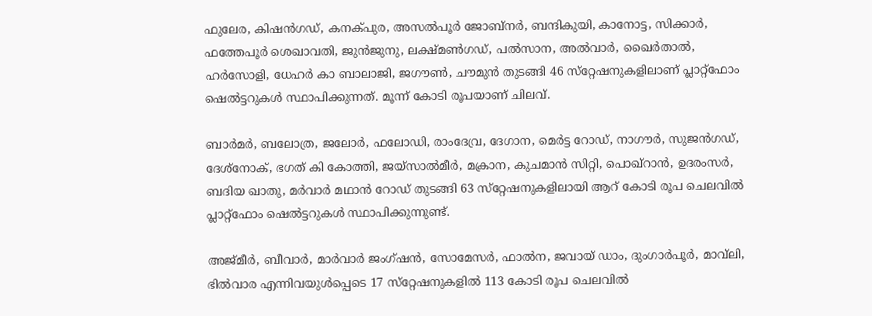ഫുലേര, കിഷൻഗഡ്, കനക്‌പുര, അസൽപൂർ ജോബ്‌നർ, ബന്ദികുയി, കാനോട്ട, സിക്കാർ, ഫത്തേപൂർ ശെഖാവതി, ജുൻജുനു, ലക്ഷ്‌മൺഗഡ്, പൽസാന, അൽവാർ, ഖൈർതാൽ, ഹർസോളി, ധേഹർ കാ ബാലാജി, ജഗൗൺ, ചൗമുൻ തുടങ്ങി 46 സ്‌റ്റേഷനുകളിലാണ് പ്ലാറ്റ്ഫോം ഷെൽട്ടറുകൾ സ്ഥാപിക്കുന്നത്. മൂന്ന് കോടി രൂപയാണ് ചിലവ്.

ബാർമർ, ബലോത്ര, ജലോർ, ഫലോഡി, രാംദേവ്ര, ദേഗാന, മെർട്ട റോഡ്, നാഗൗർ, സുജൻഗഡ്, ദേശ്‌നോക്, ഭഗത് കി കോത്തി, ജയ്‌സാൽമീർ, മക്രാന, കുചമാൻ സിറ്റി, പൊഖ്‌റാൻ, ഉദരംസർ, ബദിയ ഖാതു, മർവാർ മഥാൻ റോഡ് തുടങ്ങി 63 സ്‌റ്റേഷനുകളിലായി ആറ് കോടി രൂപ ചെലവിൽ പ്ലാറ്റ്‌ഫോം ഷെൽട്ടറുകൾ സ്ഥാപിക്കുന്നുണ്ട്.

അജ്മീർ, ബീവാർ, മാർവാർ ജംഗ്ഷൻ, സോമേസർ, ഫാൽന, ജവായ് ഡാം, ദുംഗാർപൂർ, മാവ്‌ലി, ഭിൽവാര എന്നിവയുൾപ്പെടെ 17 സ്‌റ്റേഷനുകളിൽ 113 കോടി രൂപ ചെലവിൽ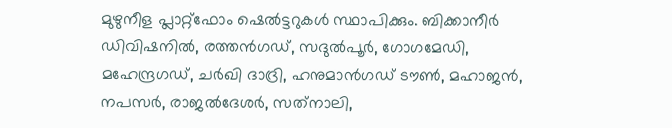മുഴുനീള പ്ലാറ്റ്‌ഫോം ഷെൽട്ടറുകൾ സ്ഥാപിക്കും. ബിക്കാനീർ ഡിവിഷനിൽ, രത്തൻഗഡ്, സദുൽപൂർ, ഗോഗമേഡി, മഹേന്ദ്രഗഡ്, ചർഖി ദാദ്രി, ഹനുമാൻഗഡ് ടൗൺ, മഹാജൻ, നപസർ, രാജൽദേശർ, സത്‌നാലി,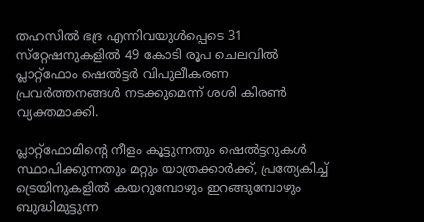തഹസിൽ ഭദ്ര എന്നിവയുൾപ്പെടെ 31 സ്‌റ്റേഷനുകളിൽ 49 കോടി രൂപ ചെലവിൽ പ്ലാറ്റ്‌ഫോം ഷെൽട്ടർ വിപുലീകരണ പ്രവർത്തനങ്ങൾ നടക്കുമെന്ന് ശശി കിരൺ വ്യക്തമാക്കി.

പ്ലാറ്റ്‌ഫോമിൻ്റെ നീളം കൂട്ടുന്നതും ഷെൽട്ടറുകൾ സ്ഥാപിക്കുന്നതും മറ്റും യാത്രക്കാർക്ക്, പ്രത്യേകിച്ച് ട്രെയിനുകളിൽ കയറുമ്പോഴും ഇറങ്ങുമ്പോഴും ബുദ്ധിമുട്ടുന്ന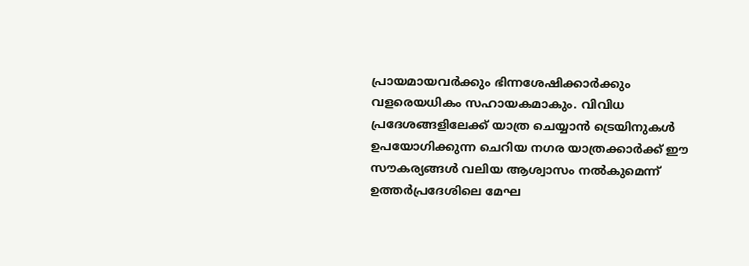പ്രായമായവർക്കും ഭിന്നശേഷിക്കാർക്കും വളരെയധികം സഹായകമാകും. വിവിധ പ്രദേശങ്ങളിലേക്ക് യാത്ര ചെയ്യാൻ ട്രെയിനുകൾ ഉപയോഗിക്കുന്ന ചെറിയ നഗര യാത്രക്കാർക്ക് ഈ സൗകര്യങ്ങൾ വലിയ ആശ്വാസം നൽകുമെന്ന് ഉത്തർപ്രദേശിലെ മേഘ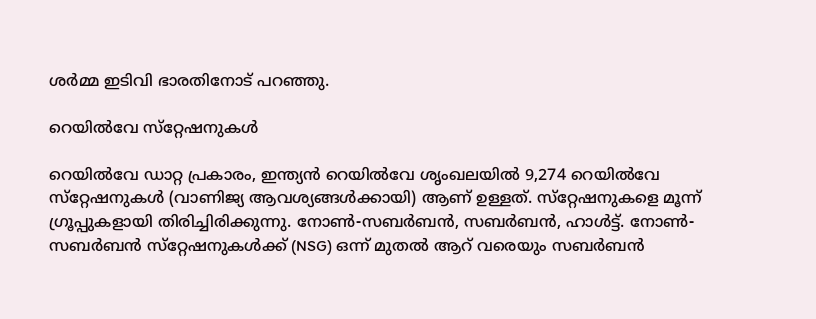ശർമ്മ ഇടിവി ഭാരതിനോട് പറഞ്ഞു.

റെയിൽവേ സ്‌റ്റേഷനുകൾ

റെയിൽവേ ഡാറ്റ പ്രകാരം, ഇന്ത്യൻ റെയിൽവേ ശൃംഖലയിൽ 9,274 റെയിൽവേ സ്‌റ്റേഷനുകൾ (വാണിജ്യ ആവശ്യങ്ങൾക്കായി) ആണ് ഉള്ളത്. സ്‌റ്റേഷനുകളെ മൂന്ന് ഗ്രൂപ്പുകളായി തിരിച്ചിരിക്കുന്നു. നോൺ-സബർബൻ, സബർബൻ, ഹാൾട്ട്. നോൺ-സബർബൻ സ്‌റ്റേഷനുകൾക്ക് (NSG) ഒന്ന് മുതൽ ആറ് വരെയും സബർബൻ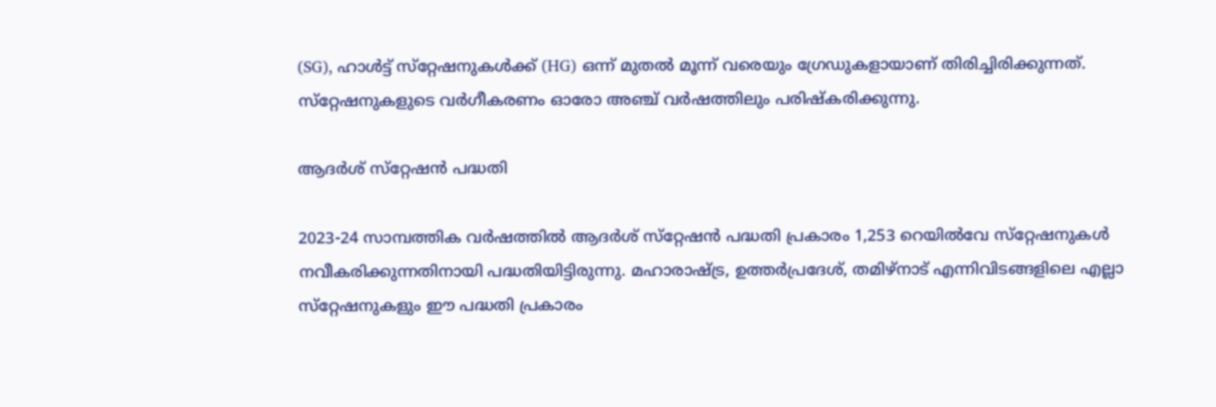(SG), ഹാൾട്ട് സ്‌റ്റേഷനുകൾക്ക് (HG) ഒന്ന് മുതൽ മൂന്ന് വരെയും ഗ്രേഡുകളായാണ് തിരിച്ചിരിക്കുന്നത്. സ്‌റ്റേഷനുകളുടെ വർഗീകരണം ഓരോ അഞ്ച് വർഷത്തിലും പരിഷ്‌കരിക്കുന്നു.

ആദർശ് സ്‌റ്റേഷൻ പദ്ധതി

2023-24 സാമ്പത്തിക വർഷത്തിൽ ആദർശ് സ്‌റ്റേഷൻ പദ്ധതി പ്രകാരം 1,253 റെയിൽവേ സ്‌റ്റേഷനുകൾ നവീകരിക്കുന്നതിനായി പദ്ധതിയിട്ടിരുന്നു. മഹാരാഷ്ട്ര, ഉത്തർപ്രദേശ്, തമിഴ്‌നാട് എന്നിവിടങ്ങളിലെ എല്ലാ സ്‌റ്റേഷനുകളും ഈ പദ്ധതി പ്രകാരം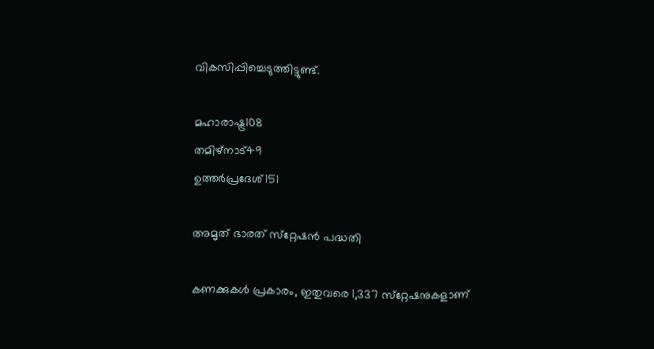വികസിപ്പിച്ചെടുത്തിട്ടുണ്ട്.

മഹാരാഷ്ട്ര108
തമിഴ്‌നാട്49
ഉത്തർപ്രദേശ്151

അമൃത് ഭാരത് സ്‌റ്റേഷൻ പദ്ധതി

കണക്കുകൾ പ്രകാരം, ഇതുവരെ 1,337 സ്‌റ്റേഷനുകളാണ്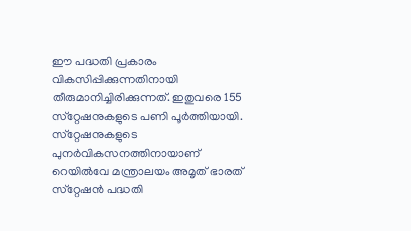ഈ പദ്ധതി പ്രകാരം വികസിപ്പിക്കുന്നതിനായി തീരുമാനിച്ചിരിക്കുന്നത്. ഇതുവരെ 155 സ്‌റ്റേഷനുകളുടെ പണി പൂർത്തിയായി. സ്‌റ്റേഷനുകളുടെ പുനർവികസനത്തിനായാണ് റെയിൽവേ മന്ത്രാലയം അമൃത് ഭാരത് സ്‌റ്റേഷൻ പദ്ധതി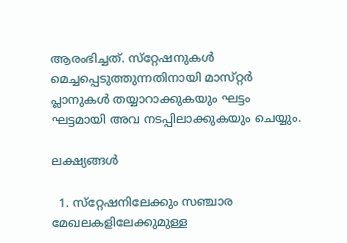ആരംഭിച്ചത്. സ്‌റ്റേഷനുകൾ മെച്ചപ്പെടുത്തുന്നതിനായി മാസ്‌റ്റർ പ്ലാനുകൾ തയ്യാറാക്കുകയും ഘട്ടം ഘട്ടമായി അവ നടപ്പിലാക്കുകയും ചെയ്യും.

ലക്ഷ്യങ്ങൾ

  1. സ്‌റ്റേഷനിലേക്കും സഞ്ചാര മേഖലകളിലേക്കുമുള്ള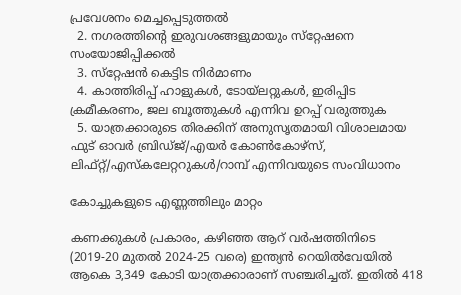പ്രവേശനം മെച്ചപ്പെടുത്തൽ
  2. നഗരത്തിൻ്റെ ഇരുവശങ്ങളുമായും സ്‌റ്റേഷനെ സംയോജിപ്പിക്കൽ
  3. സ്‌റ്റേഷൻ കെട്ടിട നിർമാണം
  4. കാത്തിരിപ്പ് ഹാളുകൾ, ടോയ്‌ലറ്റുകൾ, ഇരിപ്പിട ക്രമീകരണം, ജല ബൂത്തുകൾ എന്നിവ ഉറപ്പ് വരുത്തുക
  5. യാത്രക്കാരുടെ തിരക്കിന് അനുസൃതമായി വിശാലമായ ഫുട് ഓവർ ബ്രിഡ്‌ജ്/എയർ കോൺകോഴ്‌സ്, ലിഫ്റ്റ്/എസ്‌കലേറ്ററുകൾ/റാമ്പ് എന്നിവയുടെ സംവിധാനം

കോച്ചുകളുടെ എണ്ണത്തിലും മാറ്റം

കണക്കുകൾ പ്രകാരം, കഴിഞ്ഞ ആറ് വർഷത്തിനിടെ (2019-20 മുതൽ 2024-25 വരെ) ഇന്ത്യൻ റെയിൽവേയിൽ ആകെ 3,349 കോടി യാത്രക്കാരാണ് സഞ്ചരിച്ചത്. ഇതിൽ 418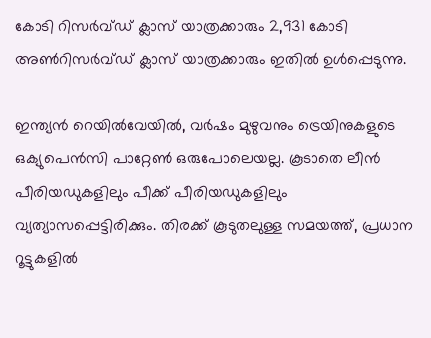കോടി റിസർവ്ഡ് ക്ലാസ് യാത്രക്കാരും 2,931 കോടി അൺറിസർവ്ഡ് ക്ലാസ് യാത്രക്കാരും ഇതിൽ ഉൾപ്പെടുന്നു.

ഇന്ത്യൻ റെയിൽവേയിൽ, വർഷം മുഴുവനും ട്രെയിനുകളുടെ ഒക്യുപെൻസി പാറ്റേൺ ഒരുപോലെയല്ല. കൂടാതെ ലീൻ പീരിയഡുകളിലും പീക്ക് പീരിയഡുകളിലും വ്യത്യാസപ്പെട്ടിരിക്കും. തിരക്ക് കൂടുതലുള്ള സമയത്ത്, പ്രധാന റൂട്ടുകളിൽ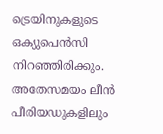ട്രെയിനുകളുടെ ഒക്യുപെൻസി നിറഞ്ഞിരിക്കും. അതേസമയം ലീൻ പീരിയഡുകളിലും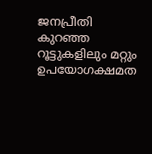ജനപ്രീതി കുറഞ്ഞ റൂട്ടുകളിലും മറ്റും ഉപയോഗക്ഷമത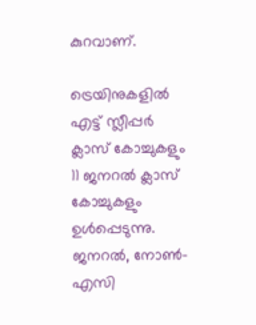കുറവാണ്.

ട്രെയിനുകളിൽ എട്ട് സ്ലീപ്പർ ക്ലാസ് കോച്ചുകളും 11 ജനറൽ ക്ലാസ് കോച്ചുകളും ഉൾപ്പെടുന്നു. ജനറൽ, നോൺ-എസി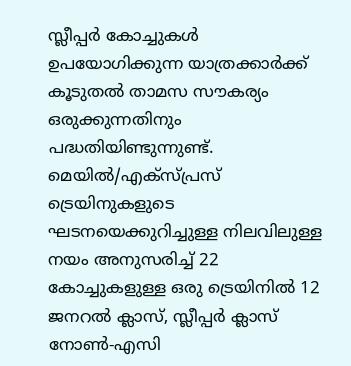സ്ലീപ്പർ കോച്ചുകൾ ഉപയോഗിക്കുന്ന യാത്രക്കാർക്ക് കൂടുതൽ താമസ സൗകര്യം ഒരുക്കുന്നതിനും പദ്ധതിയിണ്ടുന്നുണ്ട്. മെയിൽ/എക്‌സ്‌പ്രസ് ട്രെയിനുകളുടെ ഘടനയെക്കുറിച്ചുള്ള നിലവിലുള്ള നയം അനുസരിച്ച് 22 കോച്ചുകളുള്ള ഒരു ട്രെയിനിൽ 12 ജനറൽ ക്ലാസ്, സ്ലീപ്പർ ക്ലാസ് നോൺ-എസി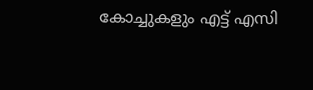കോച്ചുകളും എട്ട് എസി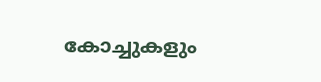കോച്ചുകളും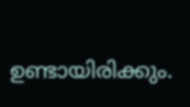ഉണ്ടായിരിക്കും.